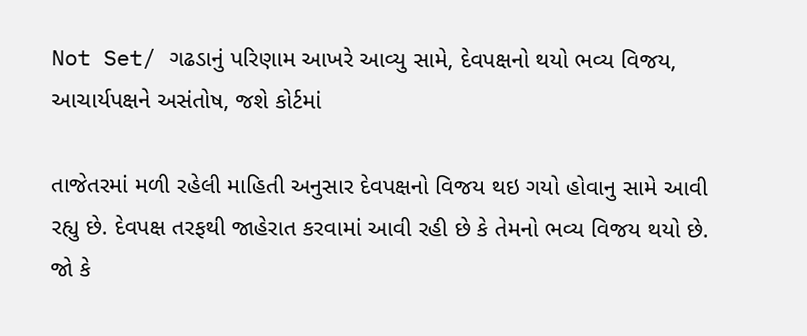Not Set/ ગઢડાનું પરિણામ આખરે આવ્યુ સામે, દેવપક્ષનો થયો ભવ્ય વિજય, આચાર્યપક્ષને અસંતોષ, જશે કોર્ટમાં

તાજેતરમાં મળી રહેલી માહિતી અનુસાર દેવપક્ષનો વિજય થઇ ગયો હોવાનુ સામે આવી રહ્યુ છે. દેવપક્ષ તરફથી જાહેરાત કરવામાં આવી રહી છે કે તેમનો ભવ્ય વિજય થયો છે. જો કે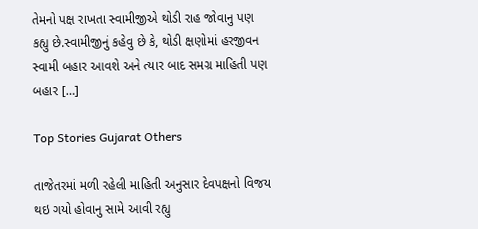તેમનો પક્ષ રાખતા સ્વામીજીએ થોડી રાહ જોવાનુ પણ કહ્યુ છે.સ્વામીજીનું કહેવુ છે કે, થોડી ક્ષણોમાં હરજીવન સ્વામી બહાર આવશે અને ત્યાર બાદ સમગ્ર માહિતી પણ બહાર […]

Top Stories Gujarat Others

તાજેતરમાં મળી રહેલી માહિતી અનુસાર દેવપક્ષનો વિજય થઇ ગયો હોવાનુ સામે આવી રહ્યુ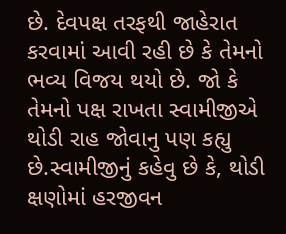છે. દેવપક્ષ તરફથી જાહેરાત કરવામાં આવી રહી છે કે તેમનો ભવ્ય વિજય થયો છે. જો કે તેમનો પક્ષ રાખતા સ્વામીજીએ થોડી રાહ જોવાનુ પણ કહ્યુ છે.સ્વામીજીનું કહેવુ છે કે, થોડી ક્ષણોમાં હરજીવન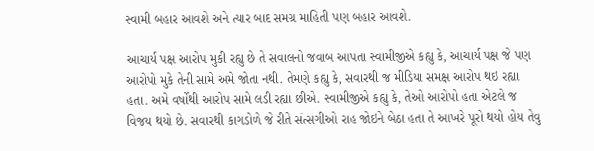સ્વામી બહાર આવશે અને ત્યાર બાદ સમગ્ર માહિતી પણ બહાર આવશે.

આચાર્ય પક્ષ આરોપ મુકી રહ્યુ છે તે સવાલનો જવાબ આપતા સ્વામીજીએ કહ્યુ કે, આચાર્ય પક્ષ જે પણ આરોપો મુકે તેની સામે અમે જોતા નથી. તેમણે કહ્યુ કે, સવારથી જ મીડિયા સમક્ષ આરોપ થઇ રહ્યા હતા. અમે વર્ષોથી આરોપ સામે લડી રહ્યા છીએ. સ્વામીજીએ કહ્યુ કે, તેઓ આરોપો હતા એટલે જ વિજય થયો છે. સવારથી કાગડોળે જે રીતે સંત્સગીઓ રાહ જોઇને બેઠા હતા તે આખરે પૂરો થયો હોય તેવુ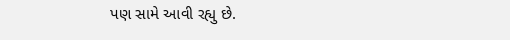પણ સામે આવી રહ્યુ છે.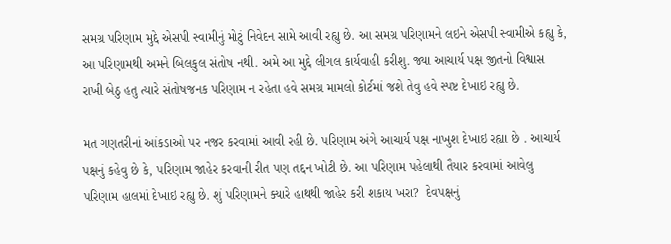સમગ્ર પરિણામ મુદ્દે એસપી સ્વામીનું મોટું નિવેદન સામે આવી રહ્યુ છે. આ સમગ્ર પરિણામને લઇને એસપી સ્વામીએ કહ્યુ કે, આ પરિણામથી અમને બિલકુલ સંતોષ નથી. અમે આ મુદ્દે લીગલ કાર્યવાહી કરીશુ. જ્યા આચાર્ય પક્ષ જીતનો વિશ્વાસ રાખી બેઠુ હતુ ત્યારે સંતોષજનક પરિણામ ન રહેતા હવે સમગ્ર મામલો કોર્ટમાં જશે તેવુ હવે સ્પષ્ટ દેખાઇ રહ્યુ છે.

મત ગણતરીનાં આંકડાઓ પર નજર કરવામાં આવી રહી છે. પરિણામ અંગે આચાર્ય પક્ષ નાખુશ દેખાઇ રહ્યા છે . આચાર્ય પક્ષનું કહેવુ છે કે, પરિણામ જાહેર કરવાની રીત પણ તદ્દન ખોટી છે. આ પરિણામ પહેલાથી તૈયાર કરવામાં આવેલુ પરિણામ હાલમાં દેખાઇ રહ્યુ છે. શું પરિણામને ક્યારે હાથથી જાહેર કરી શકાય ખરા?  દેવપક્ષનું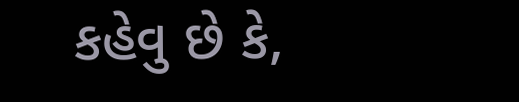કહેવુ છે કે,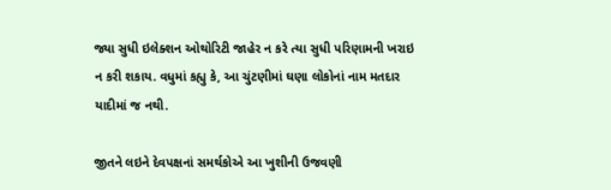જ્યા સુધી ઇલેક્શન ઓથોરિટી જાહેર ન કરે ત્યા સુધી પરિણામની ખરાઇ ન કરી શકાય. વધુમાં કહ્યુ કે, આ ચુંટણીમાં ઘણા લોકોનાં નામ મતદાર યાદીમાં જ નથી.

જીતને લઇને દેવપક્ષનાં સમર્થકોએ આ ખુશીની ઉજવણી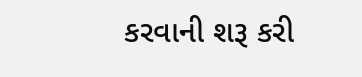કરવાની શરૂ કરી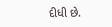દીધી છે.